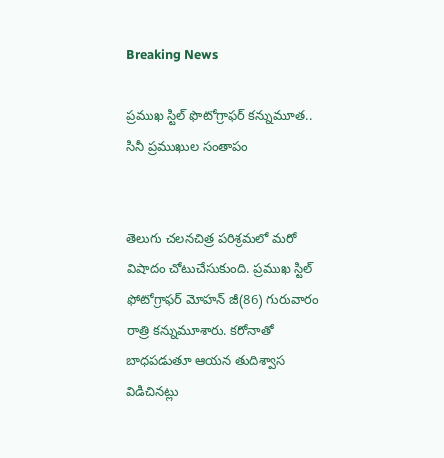Breaking News

ప్రముఖ స్టిల్‌ ఫొటోగ్రాఫర్‌ కన్నుమూత.. సినీ ప్రముఖుల సంతాపం


తెలుగు చలనచిత్ర పరిశ్రమలో మరో విషాదం చోటుచేసుకుంది. ప్రముఖ స్టిల్ ఫోటోగ్రాఫర్ మోహన్ జీ(86) గురువారం రాత్రి కన్నుమూశారు. కరోనాతో బాధపడుతూ ఆయన తుదిశ్వాస విడిచినట్లు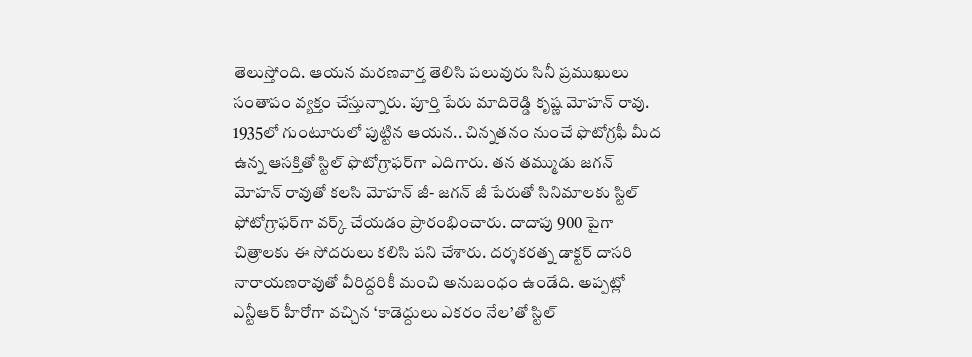తెలుస్తోంది. ఆయన మరణవార్త తెలిసి పలువురు సినీ ప్రముఖులు సంతాపం వ్యక్తం చేస్తున్నారు. పూర్తి పేరు మాదిరెడ్డి కృష్ణ మోహన్ రావు. 1935లో గుంటూరులో పుట్టిన ఆయన.. చిన్నతనం నుంచే ఫొటోగ్రఫీ మీద ఉన్న ఆసక్తితో స్టిల్‌ ఫొటోగ్రాఫర్‌గా ఎదిగారు. తన తమ్ముడు జగన్ మోహన్ రావుతో కలసి మోహన్ జీ- జగన్ జీ పేరుతో సినిమాలకు స్టిల్ ఫోటోగ్రాఫర్‌గా వర్క్ చేయడం ప్రారంభించారు. దాదాపు 900 పైగా చిత్రాలకు ఈ సోదరులు కలిసి పని చేశారు. దర్శకరత్న డాక్టర్ దాసరి నారాయణరావుతో వీరిద్దరికీ మంచి అనుబంధం ఉండేది. అప్పట్లో ఎన్టీఆర్‌ హీరోగా వచ్చిన ‘కాడెద్దులు ఎకరం నేల’తో స్టిల్‌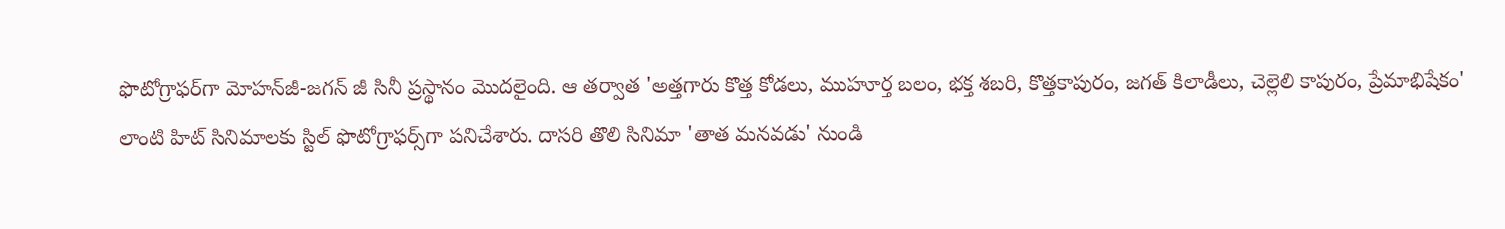ఫొటోగ్రాఫర్‌గా మోహన్‌జీ-జగన్‌ జీ సినీ ప్రస్థానం మొదలైంది. ఆ తర్వాత 'అత్తగారు కొత్త కోడలు, ముహూర్త బలం, భక్త శబరి, కొత్తకాపురం, జగత్‌ కిలాడీలు, చెల్లెలి కాపురం, ప్రేమాభిషేకం' లాంటి హిట్ సినిమాలకు స్టిల్‌ ఫొటోగ్రాఫర్స్‌గా పనిచేశారు. దాసరి తొలి సినిమా 'తాత మనవడు' నుండి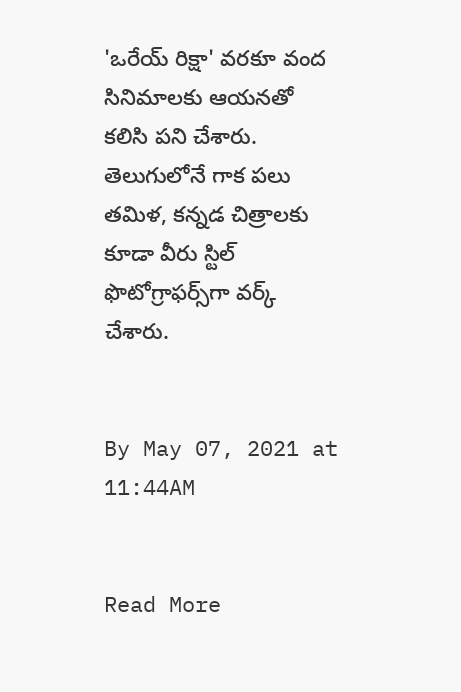'ఒరేయ్ రిక్షా' వరకూ వంద సినిమాలకు ఆయనతో కలిసి పని చేశారు. తెలుగులోనే గాక పలు తమిళ, కన్నడ చిత్రాలకు కూడా వీరు స్టిల్ ఫొటోగ్రాఫర్స్‌గా వర్క్ చేశారు.


By May 07, 2021 at 11:44AM


Read More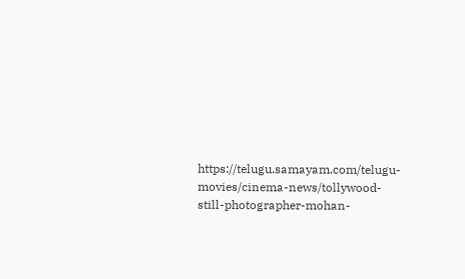https://telugu.samayam.com/telugu-movies/cinema-news/tollywood-still-photographer-mohan-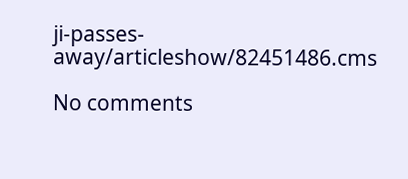ji-passes-away/articleshow/82451486.cms

No comments